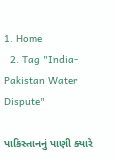1. Home
  2. Tag "India-Pakistan Water Dispute"

પાકિસ્તાનનું પાણી ક્યારે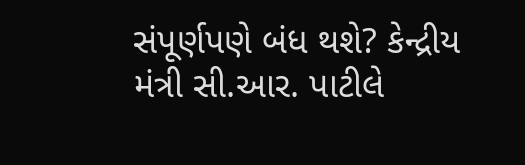સંપૂર્ણપણે બંધ થશે? કેન્દ્રીય મંત્રી સી.આર. પાટીલે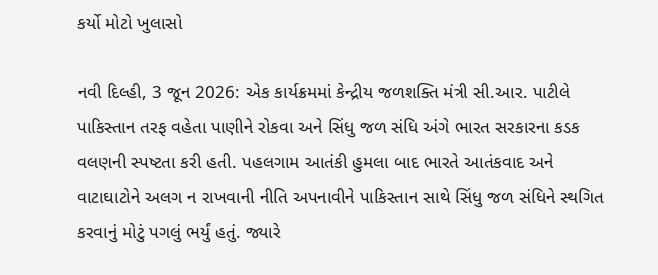કર્યો મોટો ખુલાસો

નવી દિલ્હી, 3 જૂન 2026: એક કાર્યક્રમમાં કેન્દ્રીય જળશક્તિ મંત્રી સી.આર. પાટીલે પાકિસ્તાન તરફ વહેતા પાણીને રોકવા અને સિંધુ જળ સંધિ અંગે ભારત સરકારના કડક વલણની સ્પષ્ટતા કરી હતી. પહલગામ આતંકી હુમલા બાદ ભારતે આતંકવાદ અને વાટાઘાટોને અલગ ન રાખવાની નીતિ અપનાવીને પાકિસ્તાન સાથે સિંધુ જળ સંધિને સ્થગિત કરવાનું મોટું પગલું ભર્યું હતું. જ્યારે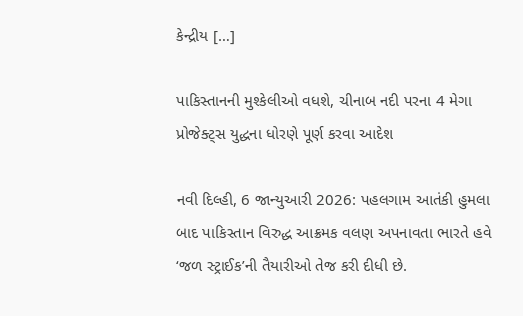કેન્દ્રીય […]

પાકિસ્તાનની મુશ્કેલીઓ વધશે, ચીનાબ નદી પરના 4 મેગા પ્રોજેક્ટ્સ યુદ્ધના ધોરણે પૂર્ણ કરવા આદેશ

નવી દિલ્હી, 6 જાન્યુઆરી 2026: પહલગામ આતંકી હુમલા બાદ પાકિસ્તાન વિરુદ્ધ આક્રમક વલણ અપનાવતા ભારતે હવે ‘જળ સ્ટ્રાઈક’ની તૈયારીઓ તેજ કરી દીધી છે.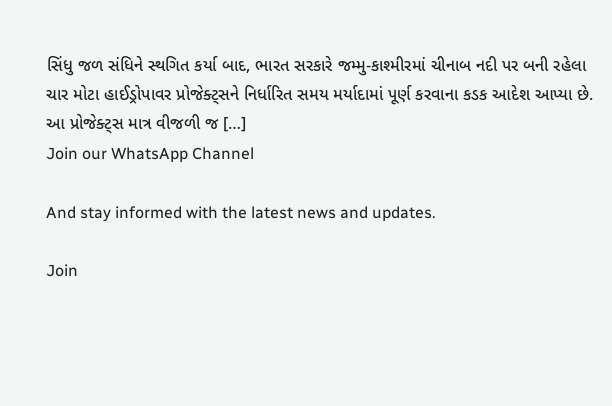સિંધુ જળ સંધિને સ્થગિત કર્યા બાદ, ભારત સરકારે જમ્મુ-કાશ્મીરમાં ચીનાબ નદી પર બની રહેલા ચાર મોટા હાઈડ્રોપાવર પ્રોજેક્ટ્સને નિર્ધારિત સમય મર્યાદામાં પૂર્ણ કરવાના કડક આદેશ આપ્યા છે. આ પ્રોજેક્ટ્સ માત્ર વીજળી જ […]
Join our WhatsApp Channel

And stay informed with the latest news and updates.

Join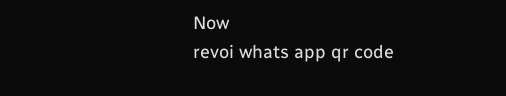Now
revoi whats app qr code